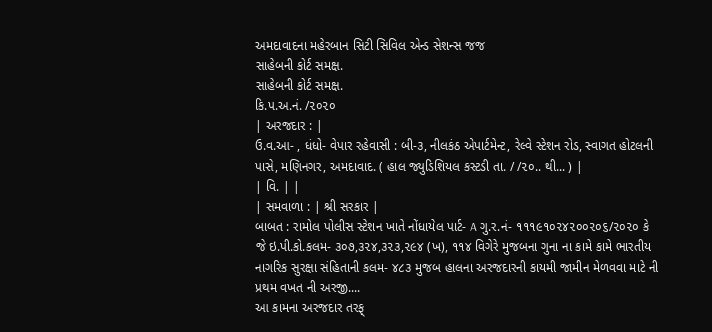અમદાવાદના મહેરબાન સિટી સિવિલ એન્ડ સેશન્સ જજ
સાહેબની કોર્ટ સમક્ષ.
સાહેબની કોર્ટ સમક્ષ.
કિ.પ.અ.નં. /૨૦૨૦
| અરજદાર : |
ઉ.વ.આ- , ધંધો- વેપાર રહેવાસી : બી-૩, નીલકંઠ એપાર્ટમેન્ટ, રેલ્વે સ્ટેશન રોડ, સ્વાગત હોટલની પાસે, મણિનગર, અમદાવાદ. ( હાલ જ્યુડિશિયલ કસ્ટડી તા. / /૨૦.. થી... ) |
| વિ. | |
| સમવાળા : | શ્રી સરકાર |
બાબત : રામોલ પોલીસ સ્ટેશન ખાતે નોંધાયેલ પાર્ટ- A ગુ.ર.નં- ૧૧૧૯૧૦૨૪૨૦૦૨૦૬/૨૦૨૦ કે જે ઇ.પી.કો.કલમ- ૩૦૭,૩૨૪,૩૨૩,૨૯૪ (ખ), ૧૧૪ વિગેરે મુજબના ગુના ના કામે કામે ભારતીય નાગરિક સુરક્ષા સંહિતાની કલમ- ૪૮૩ મુજબ હાલના અરજદારની કાયમી જામીન મેળવવા માટે ની પ્રથમ વખત ની અરજી....
આ કામના અરજદાર તરફ્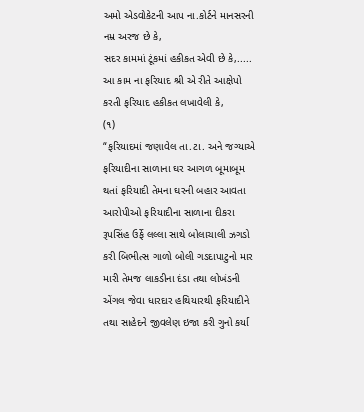અમો એડવોકેટની આપ ના.કોર્ટને માનસરની નમ્ર અરજ છે કે,
સદર કામમાં ટૂંકમાં હકીકત એવી છે કે,.....
આ કામ ના ફરિયાદ શ્રી એ રીતે આક્ષેપો કરતી ફરિયાદ હકીકત લખાવેલી કે,
(૧)
“ફરિયાદમાં જણાવેલ તા.ટા. અને જગ્યાએ ફરિયાદીના સાળાના ઘર આગળ બૂમાબૂમ થતાં ફરિયાદી તેમના ઘરની બહાર આવતા આરોપીઓ ફરિયાદીના સાળાના દીકરા રૂપસિંહ ઉર્ફે લલ્લા સાથે બોલાચાલી ઝગડો કરી બિભીત્સ ગાળો બોલી ગડદાપાટુનો માર મારી તેમજ લાકડીના દંડા તથા લોખંડની એંગલ જેવા ધારદાર હથિયારથી ફરિયાદીને તથા સાહેદને જીવલેણ ઇજા કરી ગુનો કર્યા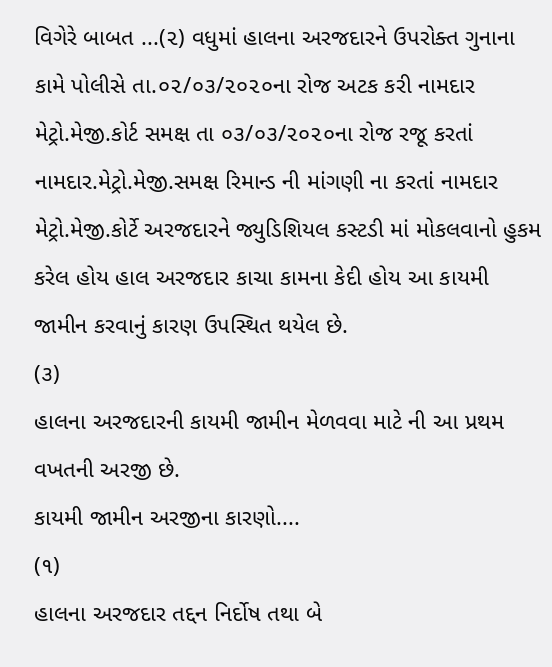વિગેરે બાબત ...(૨) વધુમાં હાલના અરજદારને ઉપરોક્ત ગુનાના કામે પોલીસે તા.૦૨/૦૩/૨૦૨૦ના રોજ અટક કરી નામદાર મેટ્રો.મેજી.કોર્ટ સમક્ષ તા ૦૩/૦૩/૨૦૨૦ના રોજ રજૂ કરતાં નામદાર.મેટ્રો.મેજી.સમક્ષ રિમાન્ડ ની માંગણી ના કરતાં નામદાર મેટ્રો.મેજી.કોર્ટે અરજદારને જ્યુડિશિયલ કસ્ટડી માં મોકલવાનો હુકમ કરેલ હોય હાલ અરજદાર કાચા કામના કેદી હોય આ કાયમી જામીન કરવાનું કારણ ઉપસ્થિત થયેલ છે.
(૩)
હાલના અરજદારની કાયમી જામીન મેળવવા માટે ની આ પ્રથમ વખતની અરજી છે.
કાયમી જામીન અરજીના કારણો....
(૧)
હાલના અરજદાર તદ્દન નિર્દોષ તથા બે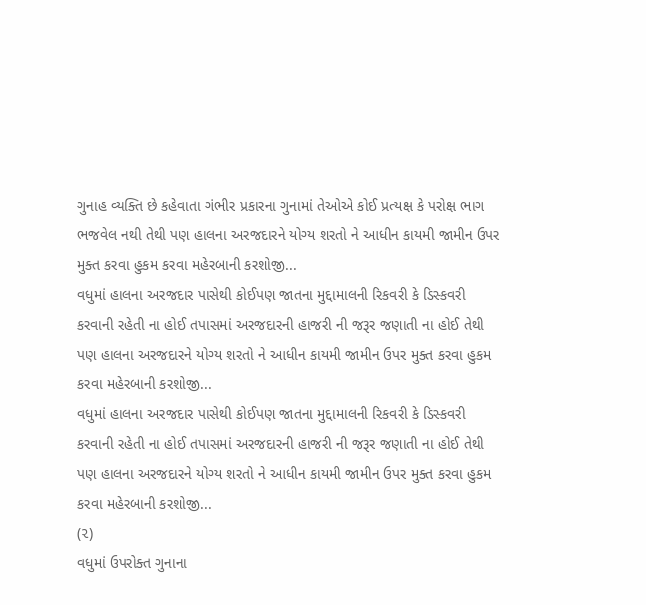ગુનાહ વ્યક્તિ છે કહેવાતા ગંભીર પ્રકારના ગુનામાં તેઓએ કોઈ પ્રત્યક્ષ કે પરોક્ષ ભાગ ભજવેલ નથી તેથી પણ હાલના અરજદારને યોગ્ય શરતો ને આધીન કાયમી જામીન ઉપર મુક્ત કરવા હુકમ કરવા મહેરબાની કરશોજી...
વધુમાં હાલના અરજદાર પાસેથી કોઈપણ જાતના મુદ્દામાલની રિકવરી કે ડિસ્કવરી કરવાની રહેતી ના હોઈ તપાસમાં અરજદારની હાજરી ની જરૂર જણાતી ના હોઈ તેથી પણ હાલના અરજદારને યોગ્ય શરતો ને આધીન કાયમી જામીન ઉપર મુક્ત કરવા હુકમ કરવા મહેરબાની કરશોજી...
વધુમાં હાલના અરજદાર પાસેથી કોઈપણ જાતના મુદ્દામાલની રિકવરી કે ડિસ્કવરી કરવાની રહેતી ના હોઈ તપાસમાં અરજદારની હાજરી ની જરૂર જણાતી ના હોઈ તેથી પણ હાલના અરજદારને યોગ્ય શરતો ને આધીન કાયમી જામીન ઉપર મુક્ત કરવા હુકમ કરવા મહેરબાની કરશોજી...
(૨)
વધુમાં ઉપરોક્ત ગુનાના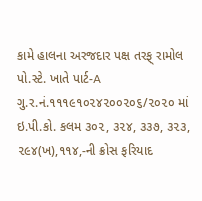કામે હાલના અરજદાર પક્ષ તરફ્ રામોલ પો.સ્ટે. ખાતે પાર્ટ-A ગુ.ર.નં.૧૧૧૯૧૦૨૪૨૦૦૨૦૬/૨૦૨૦ માં ઇ.પી.કો. કલમ ૩૦૨, ૩૨૪, ૩૩૭, ૩૨૩, ૨૯૪(ખ),૧૧૪,-ની ક્રોસ ફરિયાદ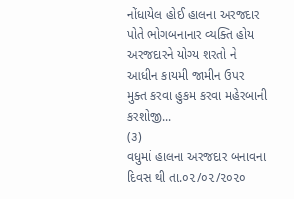નોંધાયેલ હોઈ હાલના અરજદાર પોતે ભોગબનાનાર વ્યક્તિ હોય અરજદારને યોગ્ય શરતો ને આધીન કાયમી જામીન ઉપર મુક્ત કરવા હુકમ કરવા મહેરબાની કરશોજી...
(૩)
વધુમાં હાલના અરજદાર બનાવના દિવસ થી તા.૦૨/૦૨/૨૦૨૦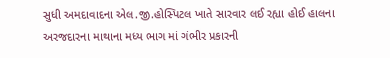સુધી અમદાવાદના એલ.જી.હોસ્પિટલ ખાતે સારવાર લઈ રહ્યા હોઈ હાલના અરજદારના માથાના મધ્ય ભાગ માં ગંભીર પ્રકારની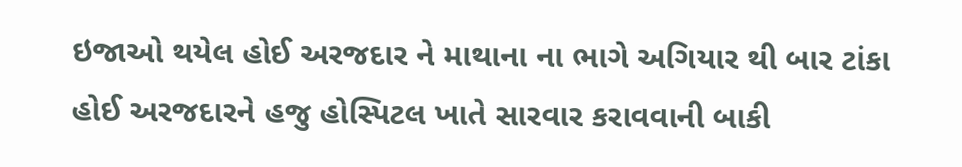ઇજાઓ થયેલ હોઈ અરજદાર ને માથાના ના ભાગે અગિયાર થી બાર ટાંકા હોઈ અરજદારને હજુ હોસ્પિટલ ખાતે સારવાર કરાવવાની બાકી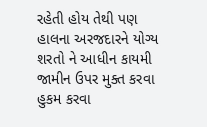રહેતી હોય તેથી પણ હાલના અરજદારને યોગ્ય શરતો ને આધીન કાયમી જામીન ઉપર મુક્ત કરવા હુકમ કરવા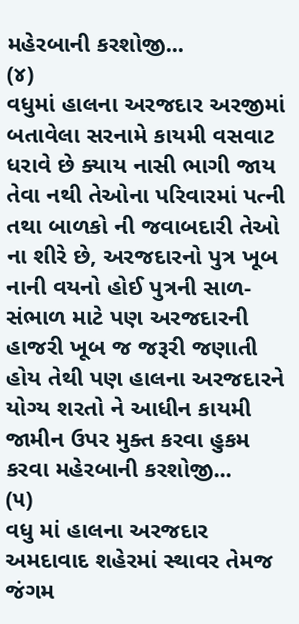મહેરબાની કરશોજી...
(૪)
વધુમાં હાલના અરજદાર અરજીમાં બતાવેલા સરનામે કાયમી વસવાટ ધરાવે છે ક્યાય નાસી ભાગી જાય તેવા નથી તેઓના પરિવારમાં પત્ની તથા બાળકો ની જવાબદારી તેઓ ના શીરે છે, અરજદારનો પુત્ર ખૂબ નાની વયનો હોઈ પુત્રની સાળ-સંભાળ માટે પણ અરજદારની હાજરી ખૂબ જ જરૂરી જણાતી હોય તેથી પણ હાલના અરજદારને યોગ્ય શરતો ને આધીન કાયમી જામીન ઉપર મુક્ત કરવા હુકમ કરવા મહેરબાની કરશોજી...
(૫)
વધુ માં હાલના અરજદાર અમદાવાદ શહેરમાં સ્થાવર તેમજ જંગમ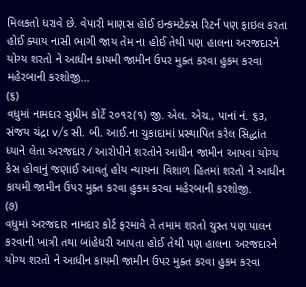મિલકતો ધરાવે છે. વેપારી માણસ હોઈ ઇન્કમટેક્સ રિટર્ન પણ ફાઇલ કરતા હોઈ ક્યાય નાસી ભાગી જાય તેમ ના હોઈ તેથી પણ હાલના અરજદારને યોગ્ય શરતો ને આધીન કાયમી જામીન ઉપર મુક્ત કરવા હુકમ કરવા મહેરબાની કરશોજી...
(૬)
વધુમાં નામદાર સુપ્રીમ કોર્ટે ૨૦૧૨(૧) જી. એલ. એચ., પાનાં નં. ૬૩, સંજય ચંદ્રા v/s સી. બી. આઈ.ના ચુકાદામાં પ્રસ્થાપિત કરેલ સિદ્ધાંત ધ્યાને લેતા અરજદાર / આરોપીને શરતોને આધીન જામીન આપવા યોગ્ય કેસ હોવાનું જણાઈ આવતું હોય ન્યાયના વિશાળ હિતમાં શરતો ને આધીન કાયમી જામીન ઉપર મુક્ત કરવા હુકમ કરવા મહેરબાની કરશોજી.
(૭)
વધુમાં અરજદાર નામદાર કોર્ટ ફરમાવે તે તમામ શરતો ચુસ્ત પણ પાલન કરવાની ખાત્રી તથા બાંહેધરી આપતા હોઈ તેથી પણ હાલના અરજદારને યોગ્ય શરતો ને આધીન કાયમી જામીન ઉપર મુક્ત કરવા હુકમ કરવા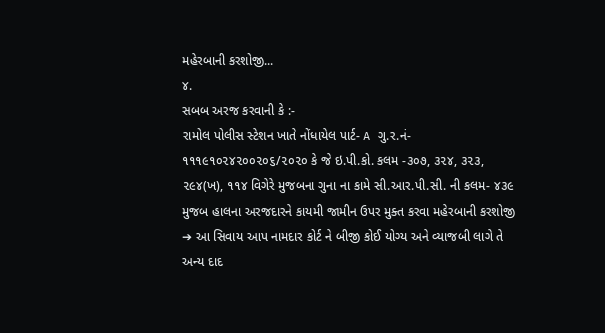મહેરબાની કરશોજી...
૪.
સબબ અરજ કરવાની કે :-
રામોલ પોલીસ સ્ટેશન ખાતે નોંધાયેલ પાર્ટ- A ગુ.ર.નં- ૧૧૧૯૧૦૨૪૨૦૦૨૦૬/૨૦૨૦ કે જે ઇ.પી.કો. કલમ -૩૦૭, ૩૨૪, ૩૨૩, ૨૯૪(ખ), ૧૧૪ વિગેરે મુજબના ગુના ના કામે સી.આર.પી.સી. ની કલમ- ૪૩૯ મુજબ હાલના અરજદારને કાયમી જામીન ઉપર મુક્ત કરવા મહેરબાની કરશોજી
➔ આ સિવાય આપ નામદાર કોર્ટ ને બીજી કોઈ યોગ્ય અને વ્યાજબી લાગે તે અન્ય દાદ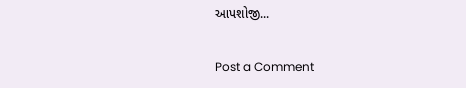આપશોજી...

Post a Comment